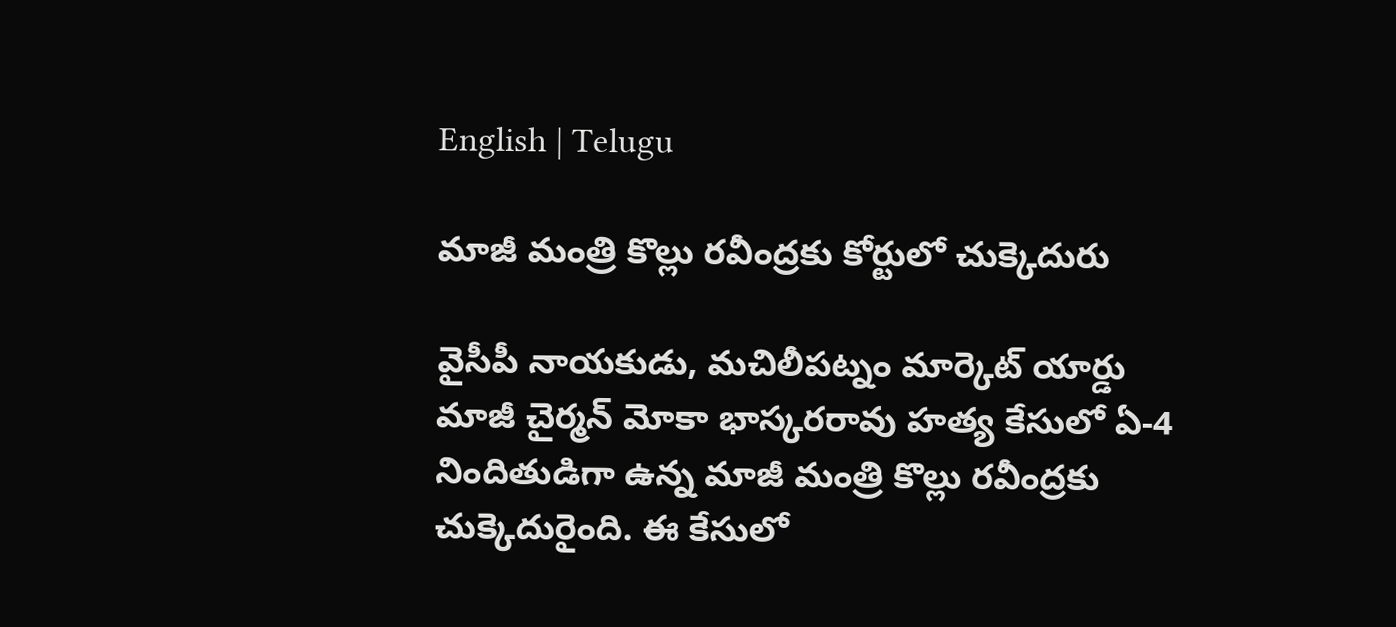English | Telugu

మాజీ మంత్రి కొల్లు రవీంద్రకు కోర్టులో చుక్కెదురు

వైసీపీ నాయకుడు, మచిలీపట్నం మార్కెట్‌ యార్డు మాజీ చైర్మన్‌ మోకా భాస్కరరావు హత్య కేసులో ఏ-4 నిందితుడిగా ఉన్న మాజీ మంత్రి కొల్లు రవీంద్రకు చుక్కెదురైంది. ఈ కేసులో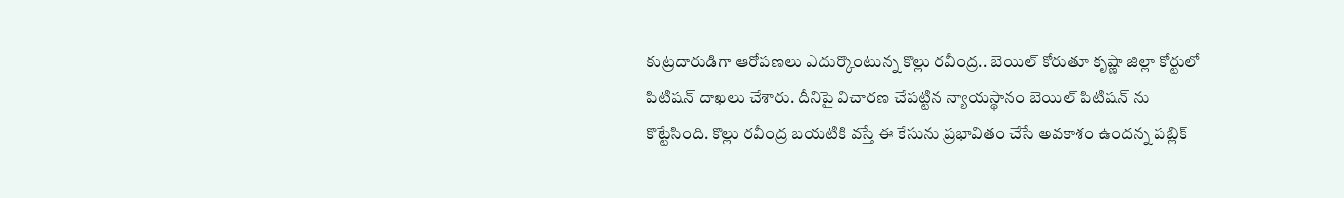కుట్రదారుడిగా ఆరోపణలు ఎదుర్కొంటున్న కొల్లు రవీంద్ర.. బెయిల్ కోరుతూ కృష్ణా జిల్లా కోర్టులో పిటిషన్ దాఖలు చేశారు. దీనిపై విచారణ చేపట్టిన న్యాయస్థానం బెయిల్‌ పిటిషన్‌ ను కొట్టేసింది. కొల్లు రవీంద్ర బయటికి వస్తే ఈ కేసును ప్రభావితం చేసే అవకాశం ఉందన్న పబ్లిక్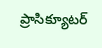ప్రాసిక్యూటర్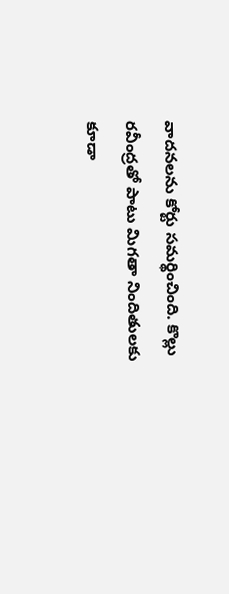వాదనలను కోర్టు సమర్థించింది. కొల్లు రవీంద్రతో పాటు మిగతా నిందితులకు కూడా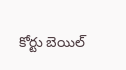కోర్టు బెయిల్‌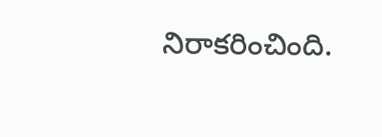నిరాకరించింది.